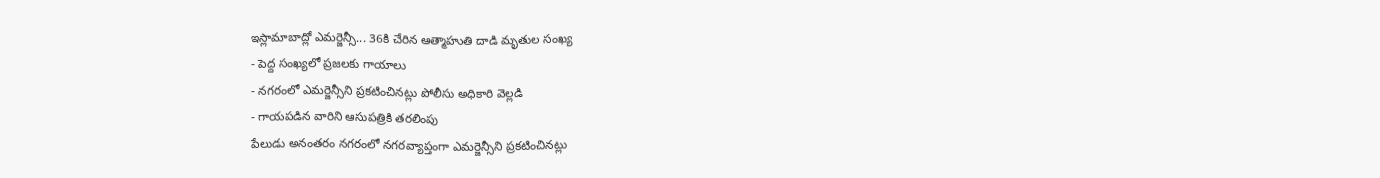ఇస్లామాబాద్లో ఎమర్జెన్సీ... 36కి చేరిన ఆత్మాహుతి దాడి మృతుల సంఖ్య
- పెద్ద సంఖ్యలో ప్రజలకు గాయాలు
- నగరంలో ఎమర్జెన్సీని ప్రకటించినట్లు పోలీసు అధికారి వెల్లడి
- గాయపడిన వారిని ఆసుపత్రికి తరలింపు
పేలుడు అనంతరం నగరంలో నగరవ్యాప్తంగా ఎమర్జెన్సీని ప్రకటించినట్లు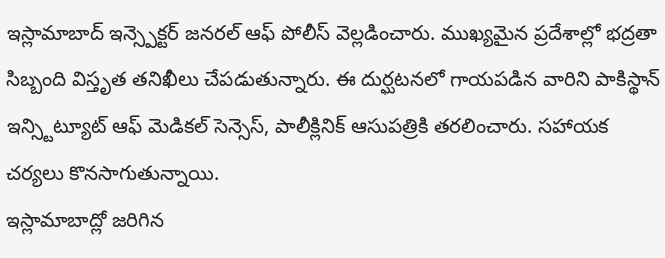ఇస్లామాబాద్ ఇన్స్పెక్టర్ జనరల్ ఆఫ్ పోలీస్ వెల్లడించారు. ముఖ్యమైన ప్రదేశాల్లో భద్రతా సిబ్బంది విస్తృత తనిఖీలు చేపడుతున్నారు. ఈ దుర్ఘటనలో గాయపడిన వారిని పాకిస్థాన్ ఇన్స్టిట్యూట్ ఆఫ్ మెడికల్ సెన్సెస్, పాలీక్లినిక్ ఆసుపత్రికి తరలించారు. సహాయక చర్యలు కొనసాగుతున్నాయి.
ఇస్లామాబాద్లో జరిగిన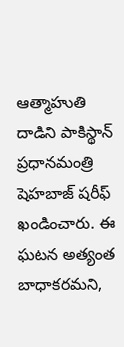ఆత్మాహుతి దాడిని పాకిస్థాన్ ప్రధానమంత్రి షెహబాజ్ షరీఫ్ ఖండించారు. ఈ ఘటన అత్యంత బాధాకరమని,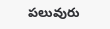పలువురు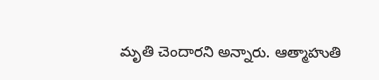మృతి చెందారని అన్నారు. ఆత్మాహుతి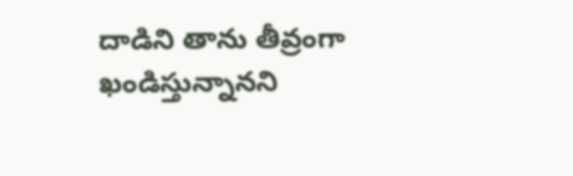దాడిని తాను తీవ్రంగా ఖండిస్తున్నానని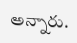అన్నారు.